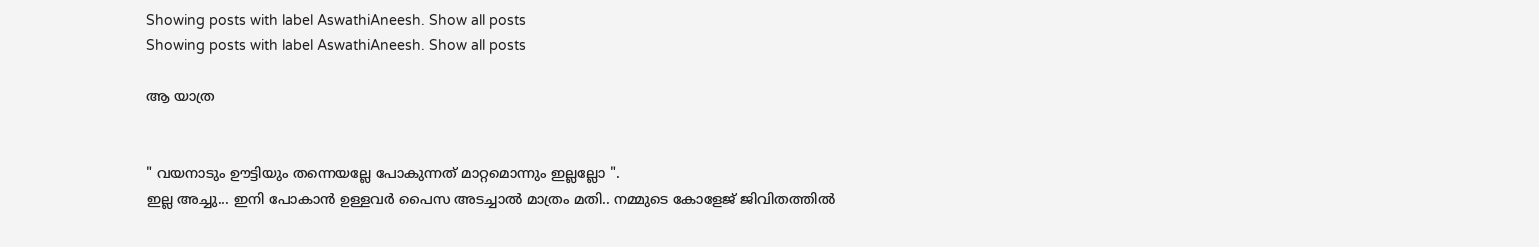Showing posts with label AswathiAneesh. Show all posts
Showing posts with label AswathiAneesh. Show all posts

ആ യാത്ര


" വയനാടും ഊട്ടിയും തന്നെയല്ലേ പോകുന്നത് മാറ്റമൊന്നും ഇല്ലല്ലോ ".
ഇല്ല അച്ചു... ഇനി പോകാൻ ഉള്ളവർ പൈസ അടച്ചാൽ മാത്രം മതി.. നമ്മുടെ കോളേജ് ജിവിതത്തിൽ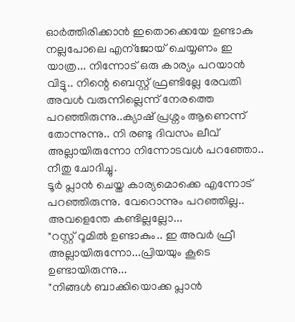ഓർത്തിരിക്കാൻ ഇതൊക്കെയേ ഉണ്ടാകു നല്ലപോലെ എന്ജോയ്‌ ചെയ്യണം ഇ യാത്ര... നിന്നോട് ഒരു കാര്യം പറയാൻ വിട്ടു.. നിന്റെ ബെസ്റ്റ് ഫ്രണ്ടില്ലേ രേവതി അവൾ വരുന്നില്ലെന്ന് നേരത്തെ പറഞ്ഞിരുന്നു..ക്യാഷ് പ്രശ്നം ആണെന്ന് തോന്നുന്നു.. നി രണ്ടു ദിവസം ലീവ് അല്ലായിരുന്നോ നിന്നോടവൾ പറഞ്ഞോ.. നീതു ചോദിച്ചു.
ടൂർ പ്ലാൻ ചെയ്ത കാര്യമൊക്കെ എന്നോട് പറഞ്ഞിരുന്നു. വേറൊന്നും പറഞ്ഞില്ല.. അവളെന്തേ കണ്ടില്ലല്ലോ...
"റസ്റ്റ്‌ റൂമിൽ ഉണ്ടാകും.. ഇ അവർ ഫ്രീ അല്ലായിരുന്നോ...പ്രിയയും കൂടെ ഉണ്ടായിരുന്നു...
"നിങ്ങൾ ബാക്കിയൊക്ക പ്ലാൻ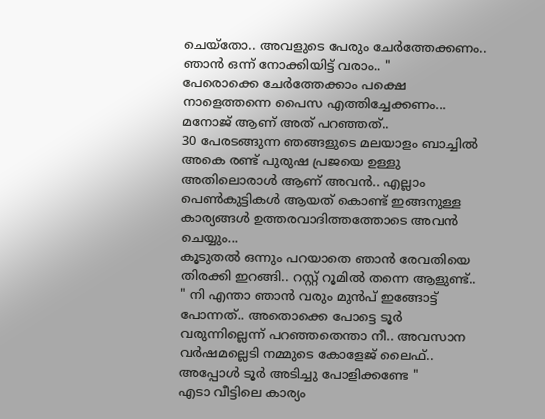ചെയ്തോ.. അവളുടെ പേരും ചേർത്തേക്കണം.. ഞാൻ ഒന്ന് നോക്കിയിട്ട് വരാം.. "
പേരൊക്കെ ചേർത്തേക്കാം പക്ഷെ നാളെത്തന്നെ പൈസ എത്തിച്ചേക്കണം... മനോജ്‌ ആണ് അത് പറഞ്ഞത്..
30 പേരടങ്ങുന്ന ഞങ്ങളുടെ മലയാളം ബാച്ചിൽ അകെ രണ്ട് പുരുഷ പ്രജയെ ഉള്ളു അതിലൊരാൾ ആണ് അവൻ.. എല്ലാം പെൺകുട്ടികൾ ആയത് കൊണ്ട് ഇങ്ങനുള്ള കാര്യങ്ങൾ ഉത്തരവാദിത്തത്തോടെ അവൻ ചെയ്യും...
കൂടുതൽ ഒന്നും പറയാതെ ഞാൻ രേവതിയെ തിരക്കി ഇറങ്ങി.. റസ്റ്റ്‌ റൂമിൽ തന്നെ ആളുണ്ട്..
" നി എന്താ ഞാൻ വരും മുൻപ് ഇങ്ങോട്ട് പോന്നത്.. അതൊക്കെ പോട്ടെ ടൂർ വരുന്നില്ലെന്ന് പറഞ്ഞതെന്താ നീ.. അവസാന വർഷമല്ലെടി നമ്മുടെ കോളേജ് ലൈഫ്.. അപ്പോൾ ടൂർ അടിച്ചു പോളിക്കണ്ടേ "
എടാ വീട്ടിലെ കാര്യം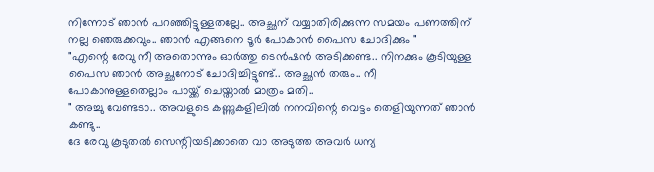നിന്നോട് ഞാൻ പറഞ്ഞിട്ടുള്ളതല്ലേ.. അച്ഛന് വയ്യാതിരിക്കുന്ന സമയം പണത്തിന് നല്ല ഞെരുക്കവും.. ഞാൻ എങ്ങനെ ടൂർ പോകാൻ പൈസ ചോദിക്കും "
"എന്റെ രേവു നീ അതൊന്നും ഓർത്തു ടെൻഷൻ അടിക്കണ്ട.. നിനക്കും കൂടിയുള്ള പൈസ ഞാൻ അച്ഛനോട് ചോദിച്ചിട്ടുണ്ട്.. അച്ഛൻ തരും.. നീ പോകാനുള്ളതെല്ലാം പായ്ക്ക് ചെയ്താൽ മാത്രം മതി..
" അച്ചു വേണ്ടടാ.. അവളുടെ കണ്ണുകളിലിൽ നനവിന്റെ വെട്ടം തെളിയുന്നത് ഞാൻ കണ്ടു..
ദേ രേവു കൂടുതൽ സെന്റിയടിക്കാതെ വാ അടുത്ത അവർ ധന്യ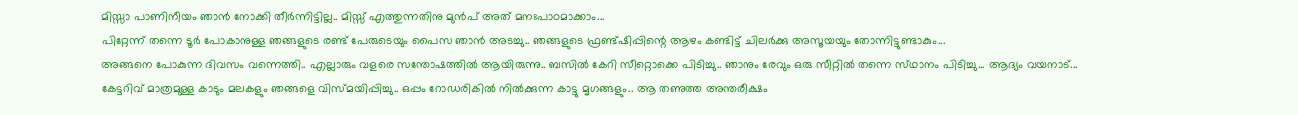മിസ്സാ പാണിനീയം ഞാൻ നോക്കി തീർന്നിട്ടില്ല.. മിസ്സ്‌ എത്തുന്നതിനു മുൻപ് അത് മനഃപാഠമാക്കാം...
പിറ്റേന്ന് തന്നെ ടൂർ പോകാനുള്ള ഞങ്ങളുടെ രണ്ട് പേരുടെയും പൈസ ഞാൻ അടച്ചു.. ഞങ്ങളുടെ ഫ്രണ്ട്ഷിപ്പിന്റെ ആഴം കണ്ടിട്ട് ചിലർക്കു അസൂയയും തോന്നിട്ടുണ്ടാകും...
അങ്ങനെ പോകുന്ന ദിവസം വന്നെത്തി.. എല്ലാരും വളരെ സന്തോഷത്തിൽ ആയിരുന്നു.. ബസിൽ കേറി സീറ്റൊക്കെ പിടിച്ചു.. ഞാനും രേവും ഒരു സീറ്റിൽ തന്നെ സ്‌ഥാനം പിടിച്ചു... ആദ്യം വയനാട്... കേട്ടറിവ് മാത്രമുള്ള കാടും മലകളും ഞങ്ങളെ വിസ്മയിപ്പിച്ചു.. ഒപ്പം റോഡരികിൽ നിൽക്കുന്ന കാട്ടു മൃഗങ്ങളും.. ആ തണുത്ത അന്തരീക്ഷം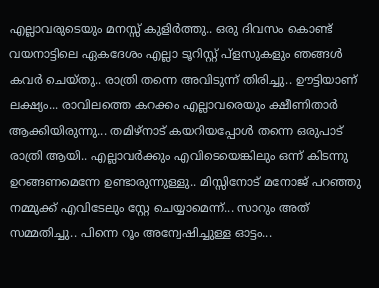എല്ലാവരുടെയും മനസ്സ് കുളിർത്തു.. ഒരു ദിവസം കൊണ്ട്‌ വയനാട്ടിലെ ഏകദേശം എല്ലാ ടൂറിസ്റ്റ് പ്ളസുകളും ഞങ്ങൾ കവർ ചെയ്തു.. രാത്രി തന്നെ അവിടുന്ന് തിരിച്ചു.. ഊട്ടിയാണ് ലക്ഷ്യം... രാവിലത്തെ കറക്കം എല്ലാവരെയും ക്ഷീണിതാർ ആക്കിയിരുന്നു... തമിഴ്നാട്‌ കയറിയപ്പോൾ തന്നെ ഒരുപാട് രാത്രി ആയി.. എല്ലാവർക്കും എവിടെയെങ്കിലും ഒന്ന് കിടന്നു ഉറങ്ങണമെന്നേ ഉണ്ടാരുന്നുള്ളു.. മിസ്സിനോട് മനോജ്‌ പറഞ്ഞു നമ്മുക്ക് എവിടേലും സ്റ്റേ ചെയ്യാമെന്ന്... സാറും അത് സമ്മതിച്ചു.. പിന്നെ റൂം അന്വേഷിച്ചുള്ള ഓട്ടം...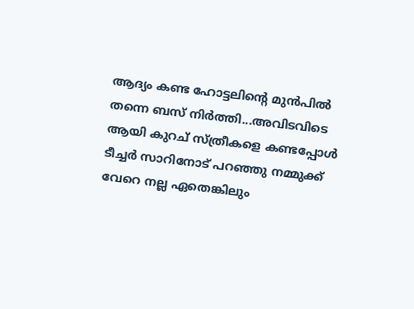ആദ്യം കണ്ട ഹോട്ടലിന്റെ മുൻപിൽ തന്നെ ബസ്‌ നിർത്തി...അവിടവിടെ ആയി കുറച് സ്ത്രീകളെ കണ്ടപ്പോൾ ടീച്ചർ സാറിനോട് പറഞ്ഞു നമ്മുക്ക് വേറെ നല്ല ഏതെങ്കിലും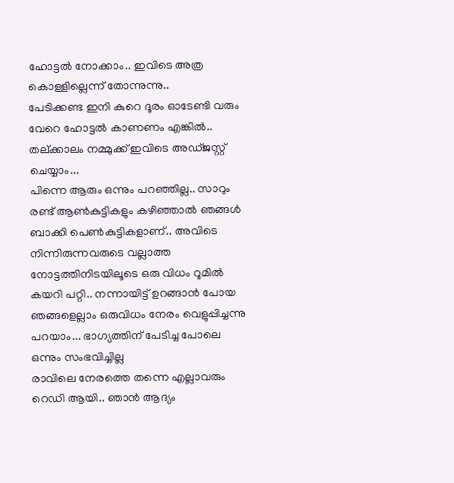ഹോട്ടൽ നോക്കാം.. ഇവിടെ അത്ര കൊള്ളില്ലെന്ന് തോന്നുന്നു..
പേടിക്കണ്ട ഇനി കുറെ ദൂരം ഓടേണ്ടി വരും വേറെ ഹോട്ടൽ കാണണം എങ്കിൽ.. തല്ക്കാലം നമ്മുക്ക് ഇവിടെ അഡ്ജസ്റ്റ് ചെയ്യാം...
പിന്നെ ആരും ഒന്നും പറഞ്ഞില്ല.. സാറും രണ്ട് ആൺകുട്ടികളും കഴിഞ്ഞാൽ ഞങ്ങൾ ബാക്കി പെൺകുട്ടികളാണ്.. അവിടെ നിന്നിരുന്നവരുടെ വല്ലാത്ത നോട്ടത്തിനിടയിലൂടെ ഒരു വിധം റൂമിൽ കയറി പറ്റി.. നന്നായിട്ട് ഉറങ്ങാൻ പോയ ഞങ്ങളെല്ലാം ഒരുവിധം നേരം വെളുപ്പിച്ചന്നു പറയാം... ഭാഗ്യത്തിന് പേടിച്ച പോലെ ഒന്നും സംഭവിച്ചില്ല
രാവിലെ നേരത്തെ തന്നെ എല്ലാവരും റെഡി ആയി.. ഞാൻ ആദ്യം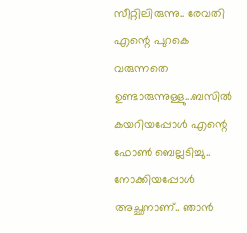സീറ്റിലിരുന്നു.. രേവതി എന്റെ പുറകെ വരുന്നതെ ഉണ്ടാരുന്നുള്ളു...ബസിൽ കയറിയപ്പോൾ എന്റെ ഫോൺ ബെല്ലടിച്ചു.. നോക്കിയപ്പോൾ അച്ഛനാണ്.. ഞാൻ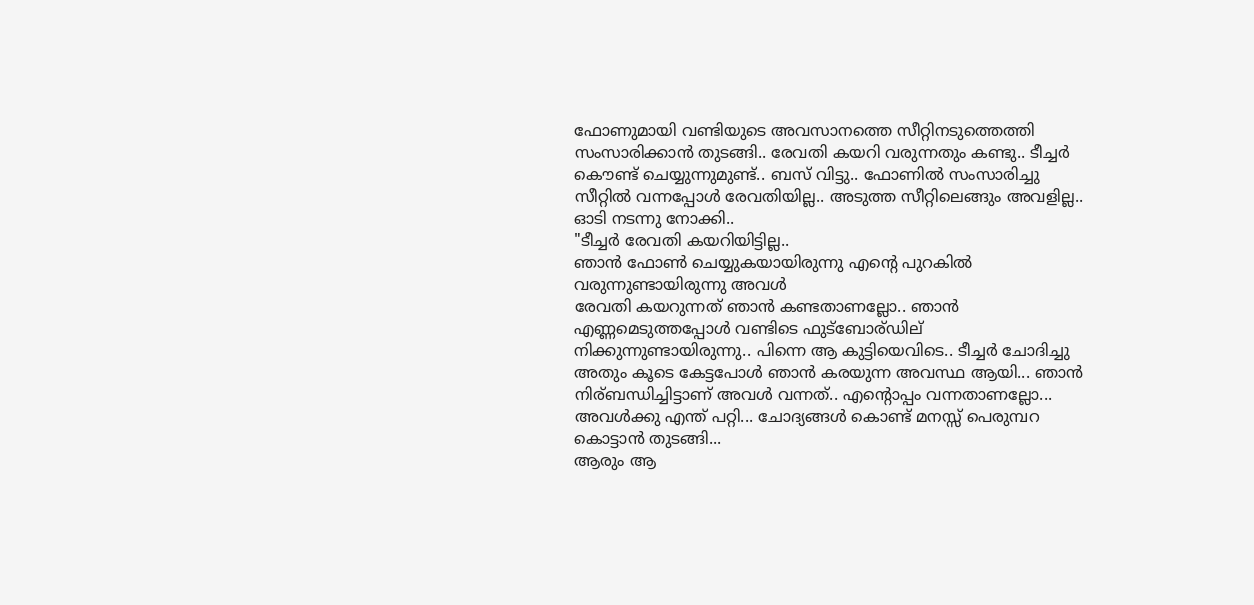ഫോണുമായി വണ്ടിയുടെ അവസാനത്തെ സീറ്റിനടുത്തെത്തി സംസാരിക്കാൻ തുടങ്ങി.. രേവതി കയറി വരുന്നതും കണ്ടു.. ടീച്ചർ കൌണ്ട് ചെയ്യുന്നുമുണ്ട്.. ബസ്‌ വിട്ടു.. ഫോണിൽ സംസാരിച്ചു സീറ്റിൽ വന്നപ്പോൾ രേവതിയില്ല.. അടുത്ത സീറ്റിലെങ്ങും അവളില്ല.. ഓടി നടന്നു നോക്കി..
"ടീച്ചർ രേവതി കയറിയിട്ടില്ല..
ഞാൻ ഫോൺ ചെയ്യുകയായിരുന്നു എന്റെ പുറകിൽ വരുന്നുണ്ടായിരുന്നു അവൾ
രേവതി കയറുന്നത് ഞാൻ കണ്ടതാണല്ലോ.. ഞാൻ എണ്ണമെടുത്തപ്പോൾ വണ്ടിടെ ഫുട്‍ബോര്ഡില് നിക്കുന്നുണ്ടായിരുന്നു.. പിന്നെ ആ കുട്ടിയെവിടെ.. ടീച്ചർ ചോദിച്ചു
അതും കൂടെ കേട്ടപോൾ ഞാൻ കരയുന്ന അവസ്ഥ ആയി... ഞാൻ നിര്ബന്ധിച്ചിട്ടാണ് അവൾ വന്നത്.. എന്റൊപ്പം വന്നതാണല്ലോ... അവൾക്കു എന്ത് പറ്റി... ചോദ്യങ്ങൾ കൊണ്ട്‌ മനസ്സ് പെരുമ്പറ കൊട്ടാൻ തുടങ്ങി...
ആരും ആ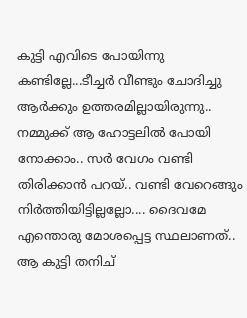കുട്ടി എവിടെ പോയിന്നു കണ്ടില്ലേ...ടീച്ചർ വീണ്ടും ചോദിച്ചു ആർക്കും ഉത്തരമില്ലായിരുന്നു..
നമ്മുക്ക് ആ ഹോട്ടലിൽ പോയി നോക്കാം.. സർ വേഗം വണ്ടി തിരിക്കാൻ പറയ്.. വണ്ടി വേറെങ്ങും നിർത്തിയിട്ടില്ലല്ലോ.... ദൈവമേ എന്തൊരു മോശപ്പെട്ട സ്ഥലാണത്.. ആ കുട്ടി തനിച്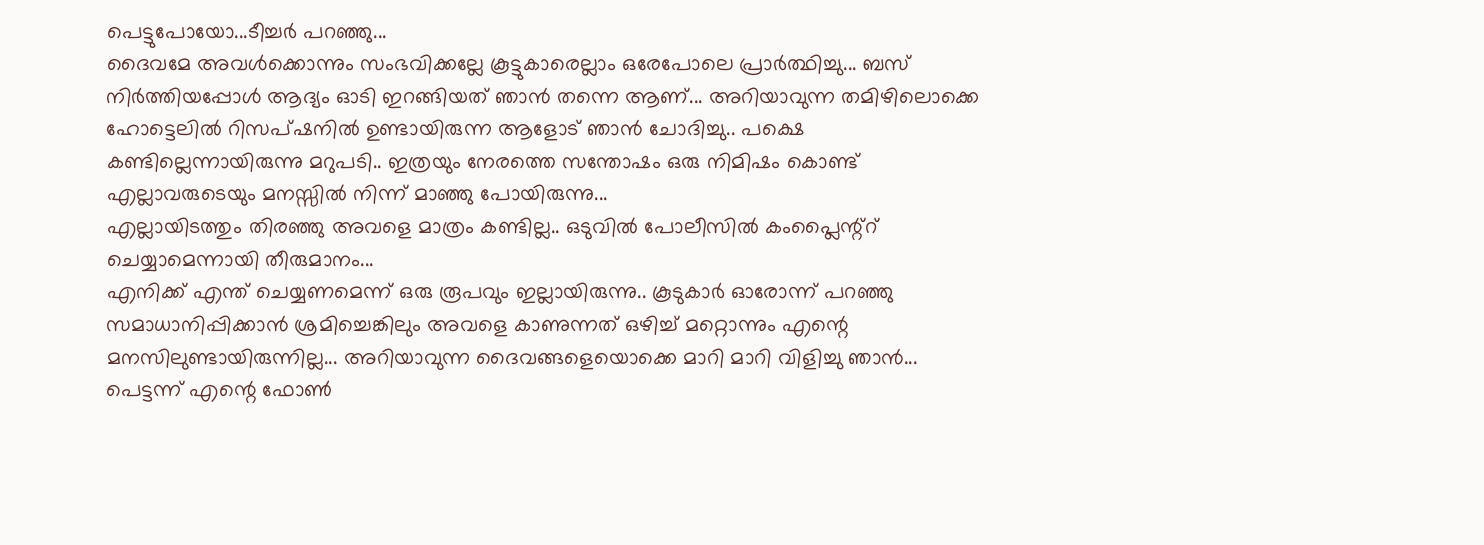പെട്ടുപോയോ...ടീച്ചർ പറഞ്ഞു...
ദൈവമേ അവൾക്കൊന്നും സംഭവിക്കല്ലേ കൂട്ടുകാരെല്ലാം ഒരേപോലെ പ്രാർത്ഥിച്ചു... ബസ്‌ നിർത്തിയപ്പോൾ ആദ്യം ഓടി ഇറങ്ങിയത് ഞാൻ തന്നെ ആണ്... അറിയാവുന്ന തമിഴിലൊക്കെ ഹോട്ടെലിൽ റിസപ്ഷനിൽ ഉണ്ടായിരുന്ന ആളോട് ഞാൻ ചോദിച്ചു.. പക്ഷെ കണ്ടില്ലെന്നായിരുന്നു മറുപടി.. ഇത്രയും നേരത്തെ സന്തോഷം ഒരു നിമിഷം കൊണ്ട്‌ എല്ലാവരുടെയും മനസ്സിൽ നിന്ന് മാഞ്ഞു പോയിരുന്നു...
എല്ലായിടത്തും തിരഞ്ഞു അവളെ മാത്രം കണ്ടില്ല.. ഒടുവിൽ പോലീസിൽ കംപ്ലൈന്റ്റ്‌ ചെയ്യാമെന്നായി തീരുമാനം...
എനിക്ക് എന്ത് ചെയ്യണമെന്ന് ഒരു രൂപവും ഇല്ലായിരുന്നു.. കൂടുകാർ ഓരോന്ന് പറഞ്ഞു സമാധാനിപ്പിക്കാൻ ശ്രമിച്ചെങ്കിലും അവളെ കാണുന്നത് ഒഴിച്ച് മറ്റൊന്നും എന്റെ മനസിലുണ്ടായിരുന്നില്ല... അറിയാവുന്ന ദൈവങ്ങളെയൊക്കെ മാറി മാറി വിളിച്ചു ഞാൻ...
പെട്ടന്ന് എന്റെ ഫോൺ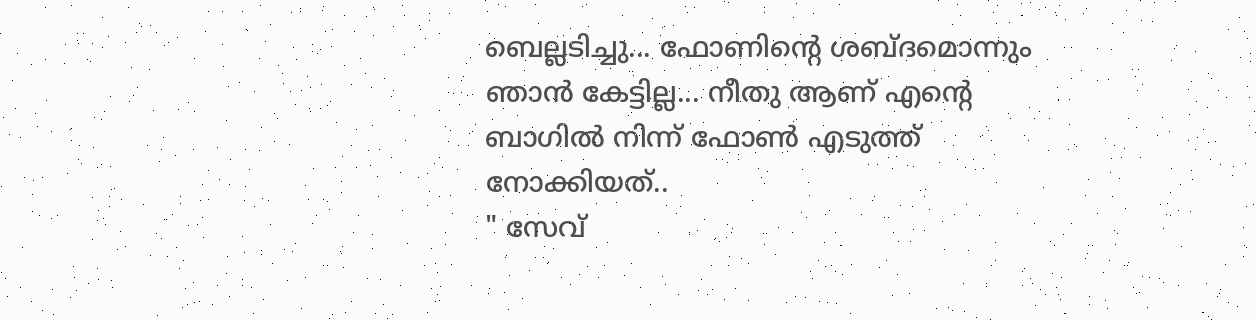ബെല്ലടിച്ചു... ഫോണിന്റെ ശബ്ദമൊന്നും ഞാൻ കേട്ടില്ല... നീതു ആണ് എന്റെ ബാഗിൽ നിന്ന് ഫോൺ എടുത്ത്‌ നോക്കിയത്..
" സേവ്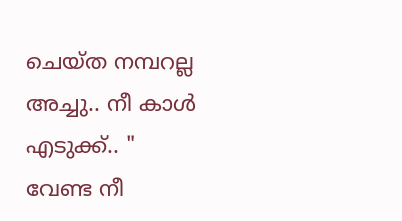ചെയ്ത നമ്പറല്ല അച്ചു.. നീ കാൾ എടുക്ക്.. "
വേണ്ട നീ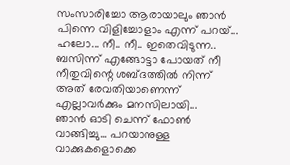സംസാരിച്ചോ ആരായാലും ഞാൻ പിന്നെ വിളിച്ചോളാം എന്ന് പറയ്...
ഹലോ... നീ.. നീ.. ഇതെവിടുന്ന.. ബസിന്ന് എങ്ങോട്ടാ പോയത്‌ നീ
നീതുവിന്റെ ശബ്ദത്തിൽ നിന്ന് അത് രേവതിയാണെന്ന് എല്ലാവർക്കും മനസിലായി...
ഞാൻ ഓടി ചെന്ന് ഫോൺ വാങ്ങിച്ചു... പറയാനുള്ള വാക്കുകളൊക്കെ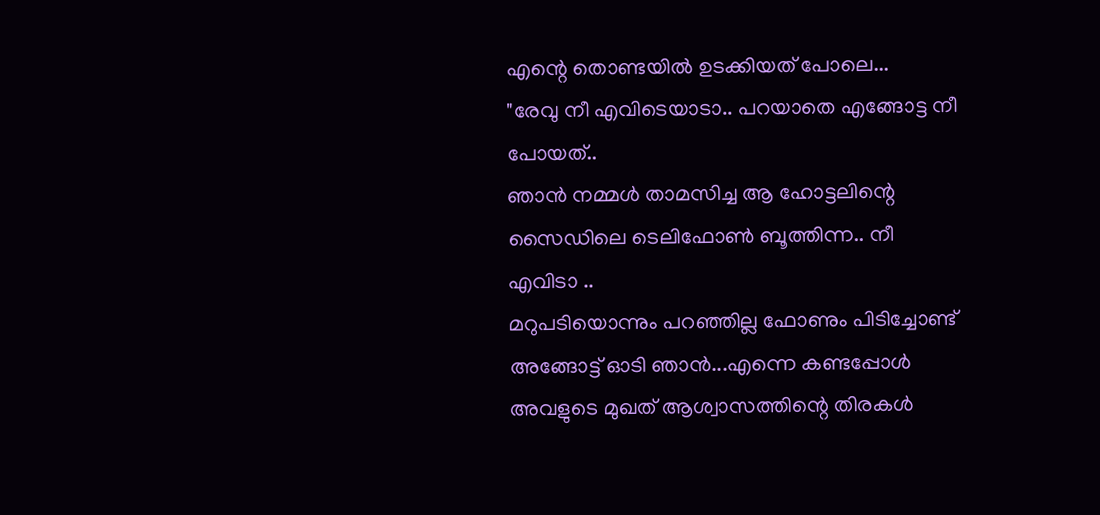എന്റെ തൊണ്ടയിൽ ഉടക്കിയത് പോലെ...
"രേവു നീ എവിടെയാടാ.. പറയാതെ എങ്ങോട്ട നീ പോയത്‌..
ഞാൻ നമ്മൾ താമസിച്ച ആ ഹോട്ടലിന്റെ സൈഡിലെ ടെലിഫോൺ ബൂത്തിന്ന.. നീ എവിടാ ..
മറുപടിയൊന്നും പറഞ്ഞില്ല ഫോണും പിടിച്ചോണ്ട് അങ്ങോട്ട്‌ ഓടി ഞാൻ...എന്നെ കണ്ടപ്പോൾ അവളുടെ മുഖത് ആശ്വാസത്തിന്റെ തിരകൾ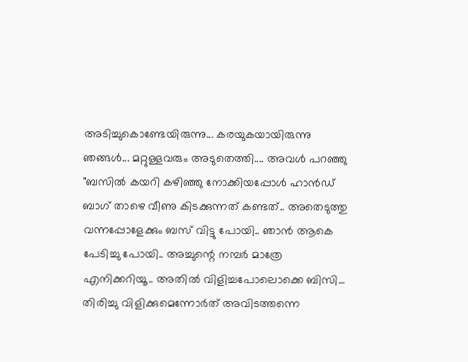അടിച്ചുകൊണ്ടേയിരുന്നു... കരയുകയായിരുന്നു ഞങ്ങൾ... മറ്റുള്ളവരും അടുതെത്തി.... അവൾ പറഞ്ഞു
"ബസിൽ കയറി കഴിഞ്ഞു നോക്കിയപ്പോൾ ഹാൻഡ്‌ ബാഗ്‌ താഴെ വീണു കിടക്കുന്നത് കണ്ടത്.. അതെടുത്തു വന്നപ്പോളേക്കും ബസ്‌ വിട്ടു പോയി.. ഞാൻ ആകെ പേടിച്ചു പോയി.. അച്ചുന്റെ നമ്പർ മാത്രേ എനിക്കറിയൂ.. അതിൽ വിളിച്ചപോലൊക്കെ ബിസി... തിരിച്ചു വിളിക്കുമെന്നോർത് അവിടത്തന്നെ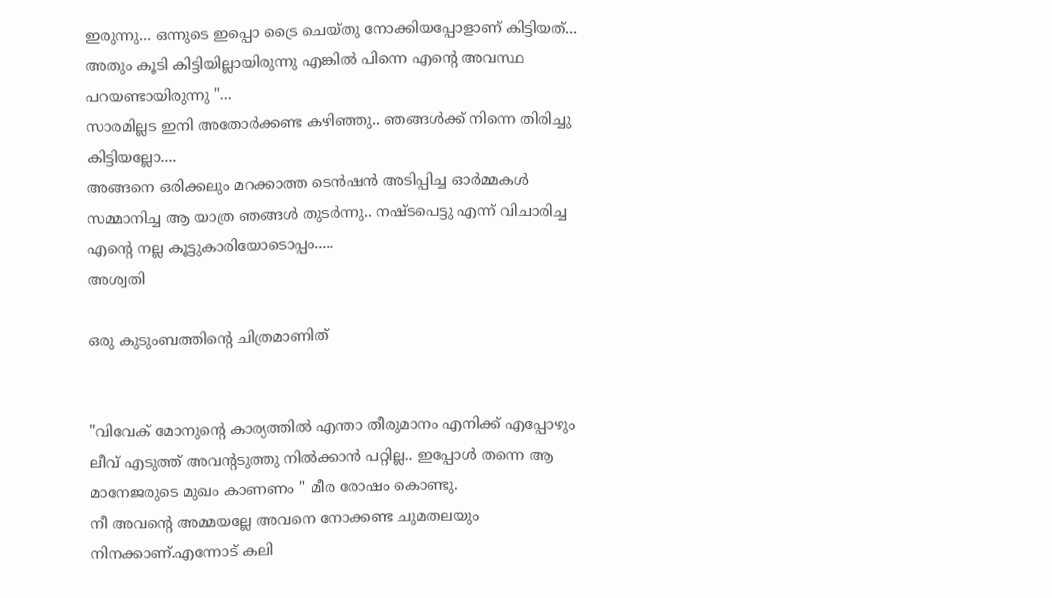ഇരുന്നു... ഒന്നുടെ ഇപ്പൊ ട്രൈ ചെയ്തു നോക്കിയപ്പോളാണ് കിട്ടിയത്... അതും കൂടി കിട്ടിയില്ലായിരുന്നു എങ്കിൽ പിന്നെ എന്റെ അവസ്ഥ പറയണ്ടായിരുന്നു "...
സാരമില്ലട ഇനി അതോർക്കണ്ട കഴിഞ്ഞു.. ഞങ്ങൾക്ക് നിന്നെ തിരിച്ചു കിട്ടിയല്ലോ....
അങ്ങനെ ഒരിക്കലും മറക്കാത്ത ടെൻഷൻ അടിപ്പിച്ച ഓർമ്മകൾ സമ്മാനിച്ച ആ യാത്ര ഞങ്ങൾ തുടർന്നു.. നഷ്ടപെട്ടു എന്ന് വിചാരിച്ച എന്റെ നല്ല കൂട്ടുകാരിയോടൊപ്പം.....
അശ്വതി

ഒരു കുടുംബത്തിന്റെ ചിത്രമാണിത്


"വിവേക് മോനുന്റെ കാര്യത്തിൽ എന്താ തീരുമാനം എനിക്ക് എപ്പോഴും ലീവ് എടുത്ത്‌ അവന്റടുത്തു നിൽക്കാൻ പറ്റില്ല.. ഇപ്പോൾ തന്നെ ആ മാനേജരുടെ മുഖം കാണണം " മീര രോഷം കൊണ്ടു.
നീ അവന്റെ അമ്മയല്ലേ അവനെ നോക്കണ്ട ചുമതലയും നിനക്കാണ്.എന്നോട് കലി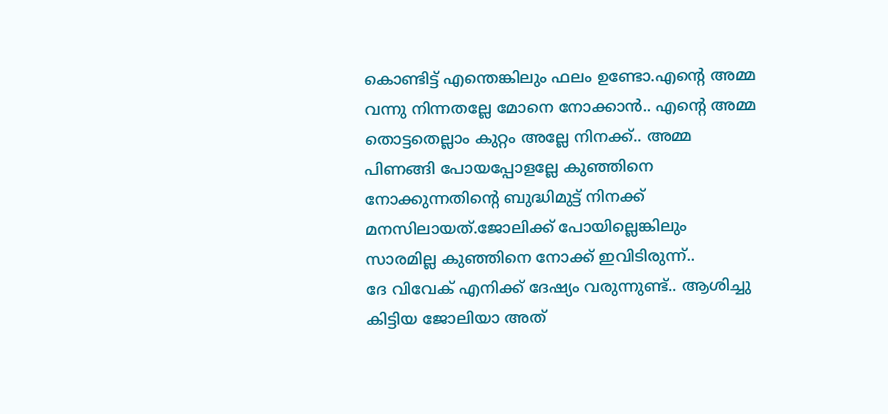കൊണ്ടിട്ട് എന്തെങ്കിലും ഫലം ഉണ്ടോ.എന്റെ അമ്മ വന്നു നിന്നതല്ലേ മോനെ നോക്കാൻ.. എന്റെ അമ്മ തൊട്ടതെല്ലാം കുറ്റം അല്ലേ നിനക്ക്.. അമ്മ പിണങ്ങി പോയപ്പോളല്ലേ കുഞ്ഞിനെ നോക്കുന്നതിന്റെ ബുദ്ധിമുട്ട് നിനക്ക് മനസിലായത്.ജോലിക്ക് പോയില്ലെങ്കിലും സാരമില്ല കുഞ്ഞിനെ നോക്ക് ഇവിടിരുന്ന്‌..
ദേ വിവേക് എനിക്ക് ദേഷ്യം വരുന്നുണ്ട്.. ആശിച്ചു കിട്ടിയ ജോലിയാ അത്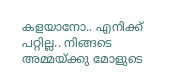കളയാനോ.. എനിക്ക് പറ്റില്ല.. നിങ്ങടെ അമ്മയ്ക്കു മോളുടെ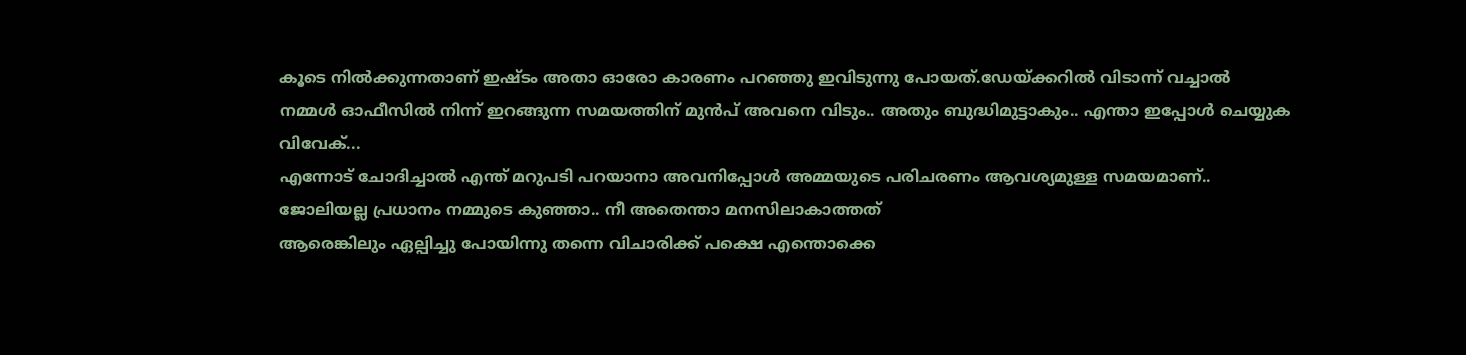കൂടെ നിൽക്കുന്നതാണ് ഇഷ്ടം അതാ ഓരോ കാരണം പറഞ്ഞു ഇവിടുന്നു പോയത്‌.ഡേയ്ക്കറിൽ വിടാന്ന് വച്ചാൽ നമ്മൾ ഓഫീസിൽ നിന്ന് ഇറങ്ങുന്ന സമയത്തിന് മുൻപ് അവനെ വിടും.. അതും ബുദ്ധിമുട്ടാകും.. എന്താ ഇപ്പോൾ ചെയ്യുക വിവേക്...
എന്നോട് ചോദിച്ചാൽ എന്ത് മറുപടി പറയാനാ അവനിപ്പോൾ അമ്മയുടെ പരിചരണം ആവശ്യമുള്ള സമയമാണ്.. ജോലിയല്ല പ്രധാനം നമ്മുടെ കുഞ്ഞാ.. നീ അതെന്താ മനസിലാകാത്തത്
ആരെങ്കിലും ഏല്പിച്ചു പോയിന്നു തന്നെ വിചാരിക്ക് പക്ഷെ എന്തൊക്കെ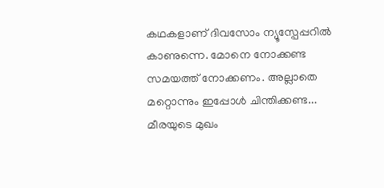കഥകളാണ് ദിവസോം ന്യൂസ്പേപ്പറിൽ കാണുന്നെ. മോനെ നോക്കണ്ട സമയത്ത് നോക്കണം. അല്ലാതെ മറ്റൊന്നും ഇപ്പോൾ ചിന്തിക്കണ്ട... മീരയുടെ മുഖം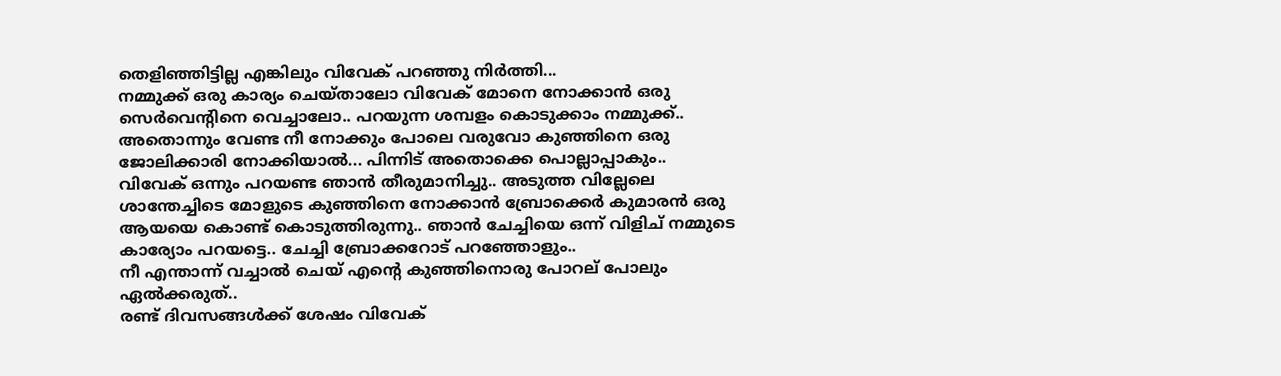തെളിഞ്ഞിട്ടില്ല എങ്കിലും വിവേക് പറഞ്ഞു നിർത്തി...
നമ്മുക്ക് ഒരു കാര്യം ചെയ്താലോ വിവേക് മോനെ നോക്കാൻ ഒരു സെർവെന്റിനെ വെച്ചാലോ.. പറയുന്ന ശമ്പളം കൊടുക്കാം നമ്മുക്ക്..
അതൊന്നും വേണ്ട നീ നോക്കും പോലെ വരുവോ കുഞ്ഞിനെ ഒരു ജോലിക്കാരി നോക്കിയാൽ... പിന്നിട് അതൊക്കെ പൊല്ലാപ്പാകും..
വിവേക് ഒന്നും പറയണ്ട ഞാൻ തീരുമാനിച്ചു.. അടുത്ത വില്ലേലെ ശാന്തേച്ചിടെ മോളുടെ കുഞ്ഞിനെ നോക്കാൻ ബ്രോക്കെർ കുമാരൻ ഒരു ആയയെ കൊണ്ട് കൊടുത്തിരുന്നു.. ഞാൻ ചേച്ചിയെ ഒന്ന് വിളിച് നമ്മുടെ കാര്യോം പറയട്ടെ.. ചേച്ചി ബ്രോക്കറോട് പറഞ്ഞോളും..
നീ എന്താന്ന്‌ വച്ചാൽ ചെയ് എന്റെ കുഞ്ഞിനൊരു പോറല് പോലും ഏൽക്കരുത്..
രണ്ട് ദിവസങ്ങൾക്ക് ശേഷം വിവേക്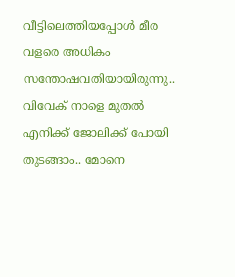വീട്ടിലെത്തിയപ്പോൾ മീര വളരെ അധികം സന്തോഷവതിയായിരുന്നു..
വിവേക് നാളെ മുതൽ എനിക്ക് ജോലിക്ക് പോയി തുടങ്ങാം.. മോനെ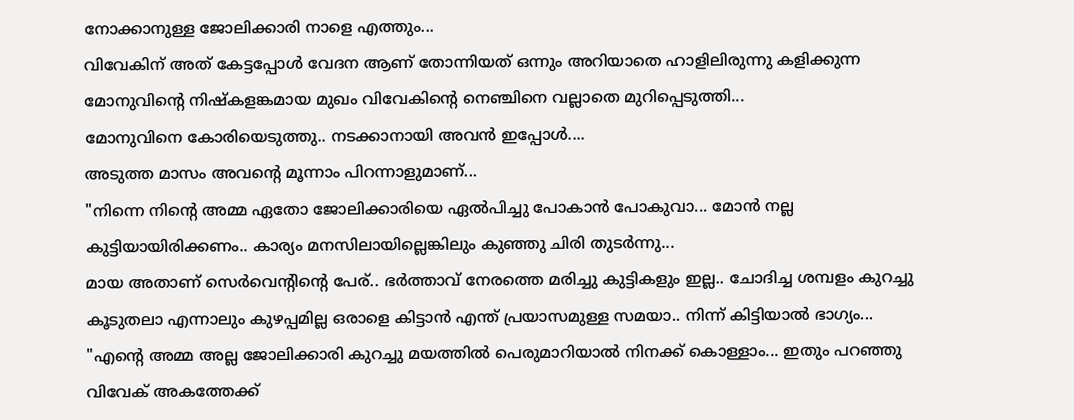നോക്കാനുള്ള ജോലിക്കാരി നാളെ എത്തും...
വിവേകിന് അത് കേട്ടപ്പോൾ വേദന ആണ് തോന്നിയത് ഒന്നും അറിയാതെ ഹാളിലിരുന്നു കളിക്കുന്ന മോനുവിന്റെ നിഷ്കളങ്കമായ മുഖം വിവേകിന്റെ നെഞ്ചിനെ വല്ലാതെ മുറിപ്പെടുത്തി...
മോനുവിനെ കോരിയെടുത്തു.. നടക്കാനായി അവൻ ഇപ്പോൾ....
അടുത്ത മാസം അവന്റെ മൂന്നാം പിറന്നാളുമാണ്...
"നിന്നെ നിന്റെ അമ്മ ഏതോ ജോലിക്കാരിയെ ഏൽപിച്ചു പോകാൻ പോകുവാ... മോൻ നല്ല കുട്ടിയായിരിക്കണം.. കാര്യം മനസിലായില്ലെങ്കിലും കുഞ്ഞു ചിരി തുടർന്നു...
മായ അതാണ് സെർവെന്റിന്റെ പേര്.. ഭർത്താവ് നേരത്തെ മരിച്ചു കുട്ടികളും ഇല്ല.. ചോദിച്ച ശമ്പളം കുറച്ചു കൂടുതലാ എന്നാലും കുഴപ്പമില്ല ഒരാളെ കിട്ടാൻ എന്ത് പ്രയാസമുള്ള സമയാ.. നിന്ന് കിട്ടിയാൽ ഭാഗ്യം...
"എന്റെ അമ്മ അല്ല ജോലിക്കാരി കുറച്ചു മയത്തിൽ പെരുമാറിയാൽ നിനക്ക് കൊള്ളാം... ഇതും പറഞ്ഞു വിവേക് അകത്തേക്ക്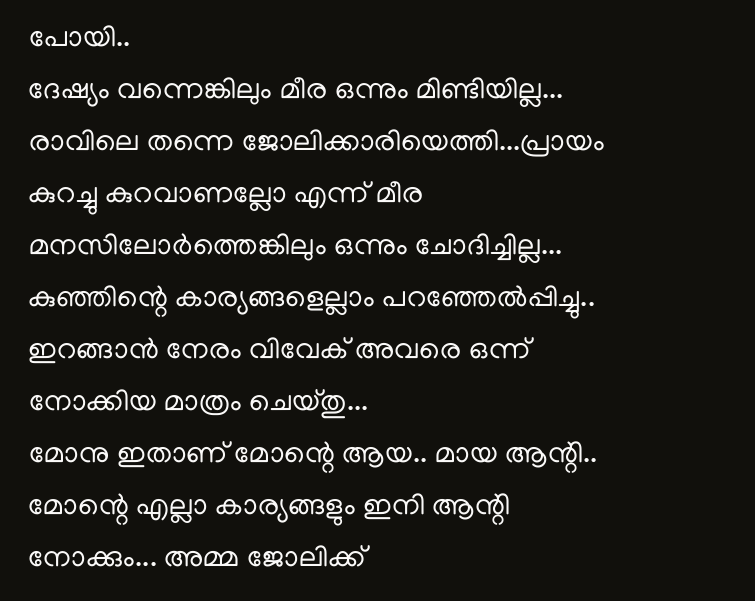പോയി..
ദേഷ്യം വന്നെങ്കിലും മീര ഒന്നും മിണ്ടിയില്ല...
രാവിലെ തന്നെ ജോലിക്കാരിയെത്തി...പ്രായം കുറച്ചു കുറവാണല്ലോ എന്ന് മീര മനസിലോർത്തെങ്കിലും ഒന്നും ചോദിച്ചില്ല... കുഞ്ഞിന്റെ കാര്യങ്ങളെല്ലാം പറഞ്ഞേൽപ്പിച്ചു.. ഇറങ്ങാൻ നേരം വിവേക് അവരെ ഒന്ന് നോക്കിയ മാത്രം ചെയ്തു...
മോനു ഇതാണ് മോന്റെ ആയ.. മായ ആന്റി.. മോന്റെ എല്ലാ കാര്യങ്ങളും ഇനി ആന്റി നോക്കും... അമ്മ ജോലിക്ക്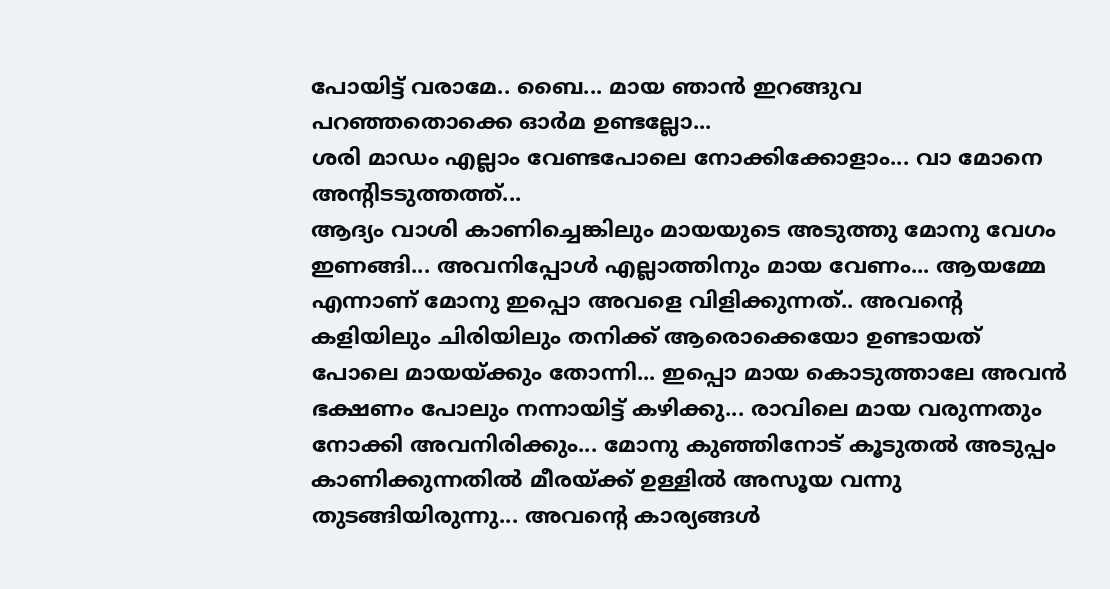പോയിട്ട് വരാമേ.. ബൈ... മായ ഞാൻ ഇറങ്ങുവ പറഞ്ഞതൊക്കെ ഓർമ ഉണ്ടല്ലോ...
ശരി മാഡം എല്ലാം വേണ്ടപോലെ നോക്കിക്കോളാം... വാ മോനെ അന്റിടടുത്തത്ത്‌...
ആദ്യം വാശി കാണിച്ചെങ്കിലും മായയുടെ അടുത്തു മോനു വേഗം ഇണങ്ങി... അവനിപ്പോൾ എല്ലാത്തിനും മായ വേണം... ആയമ്മേ എന്നാണ് മോനു ഇപ്പൊ അവളെ വിളിക്കുന്നത്.. അവന്റെ കളിയിലും ചിരിയിലും തനിക്ക് ആരൊക്കെയോ ഉണ്ടായത് പോലെ മായയ്ക്കും തോന്നി... ഇപ്പൊ മായ കൊടുത്താലേ അവൻ ഭക്ഷണം പോലും നന്നായിട്ട് കഴിക്കു... രാവിലെ മായ വരുന്നതും നോക്കി അവനിരിക്കും... മോനു കുഞ്ഞിനോട് കൂടുതൽ അടുപ്പം കാണിക്കുന്നതിൽ മീരയ്ക്ക് ഉള്ളിൽ അസൂയ വന്നു തുടങ്ങിയിരുന്നു... അവന്റെ കാര്യങ്ങൾ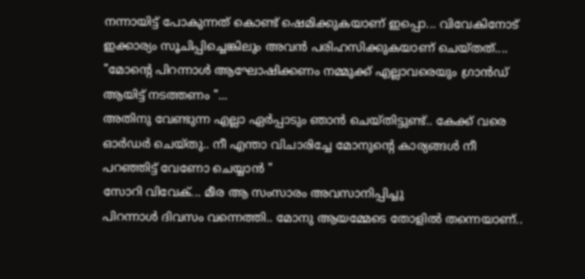നന്നായിട്ട് പോകുന്നത് കൊണ്ട്‌ ഷെമിക്കുകയാണ് ഇപ്പൊ... വിവേകിനോട് ഇക്കാര്യം സൂചിപ്പിച്ചെങ്കിലും അവൻ പരിഹസിക്കുകയാണ് ചെയ്തത്....
"മോന്റെ പിറന്നാൾ ആഘോഷിക്കണം നമ്മുക്ക് എല്ലാവരെയും ഗ്രാൻഡ്‌ ആയിട്ട് നടത്തണം "...
അതിനു വേണ്ടുന്ന എല്ലാ ഏർപ്പാടും ഞാൻ ചെയ്തിട്ടുണ്ട്.. കേക്ക് വരെ ഓർഡർ ചെയ്തു.. നീ എന്താ വിചാരിച്ചേ മോനുന്റെ കാര്യങ്ങൾ നീ പറഞ്ഞിട്ട് വേണോ ചെയ്യാൻ "
സോറി വിവേക്... മീര ആ സംസാരം അവസാനിപ്പിച്ചു
പിറന്നാൾ ദിവസം വന്നെത്തി.. മോനു ആയമ്മേടെ തോളിൽ തന്നെയാണ്..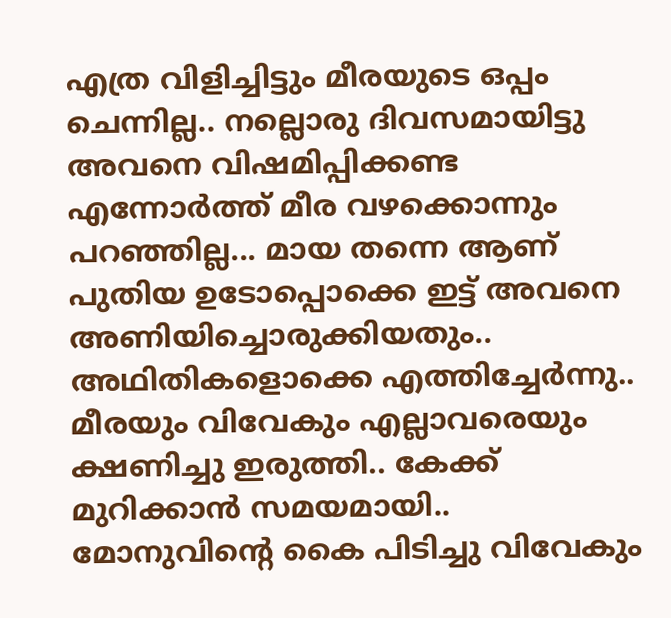എത്ര വിളിച്ചിട്ടും മീരയുടെ ഒപ്പം ചെന്നില്ല.. നല്ലൊരു ദിവസമായിട്ടു അവനെ വിഷമിപ്പിക്കണ്ട എന്നോർത്ത് മീര വഴക്കൊന്നും പറഞ്ഞില്ല... മായ തന്നെ ആണ് പുതിയ ഉടോപ്പൊക്കെ ഇട്ട് അവനെ അണിയിച്ചൊരുക്കിയതും..
അഥിതികളൊക്കെ എത്തിച്ചേർന്നു.. മീരയും വിവേകും എല്ലാവരെയും ക്ഷണിച്ചു ഇരുത്തി.. കേക്ക് മുറിക്കാൻ സമയമായി.. മോനുവിന്റെ കൈ പിടിച്ചു വിവേകും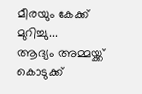മീരയും കേക്ക് മുറിച്ചു...
ആദ്യം അമ്മയ്ക്ക് കൊടുക്ക്‌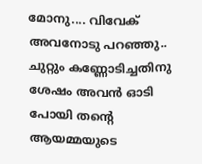മോനു.... വിവേക് അവനോടു പറഞ്ഞു.. ചുറ്റും കണ്ണോടിച്ചതിനു ശേഷം അവൻ ഓടി പോയി തന്റെ ആയമ്മയുടെ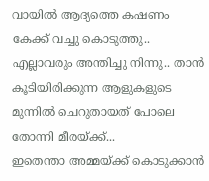വായിൽ ആദ്യത്തെ കഷണം കേക്ക് വച്ചു കൊടുത്തു.. എല്ലാവരും അന്തിച്ചു നിന്നു.. താൻ കൂടിയിരിക്കുന്ന ആളുകളുടെ മുന്നിൽ ചെറുതായത് പോലെ തോന്നി മീരയ്ക്ക്...
ഇതെന്താ അമ്മയ്ക്ക് കൊടുക്കാൻ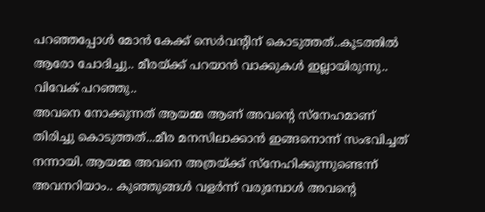പറഞ്ഞപ്പോൾ മോൻ കേക്ക് സെർവന്റിന് കൊടുത്തത്..കൂടത്തിൽ ആരോ ചോദിച്ചു.. മീരയ്ക്ക് പറയാൻ വാക്കുകൾ ഇല്ലായിരുന്നു..
വിവേക് പറഞ്ഞു..
അവനെ നോക്കുന്നത് ആയമ്മ ആണ് അവന്റെ സ്നേഹമാണ് തിരിച്ചു കൊടുത്തത്...മീര മനസിലാക്കാൻ ഇങ്ങനൊന്ന് സംഭവിച്ചത് നന്നായി. ആയമ്മ അവനെ അത്രയ്ക്ക് സ്‌നേഹിക്കുന്നുണ്ടെന്ന് അവനറിയാം.. കുഞ്ഞുങ്ങൾ വളർന്ന് വരുമ്പോൾ അവന്റെ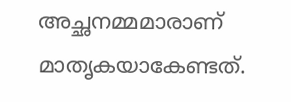അച്ഛനമ്മമാരാണ് മാതൃകയാകേണ്ടത്.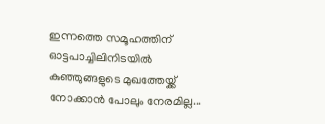ഇന്നത്തെ സമൂഹത്തിന് ഓട്ടപാച്ചിലിനിടയിൽ കുഞ്ഞുങ്ങളുടെ മുഖത്തേയ്ക്ക് നോക്കാൻ പോലും നേരമില്ല...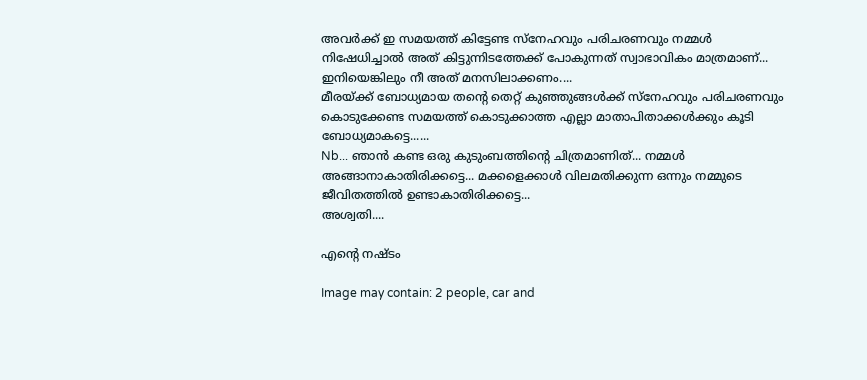അവർക്ക് ഇ സമയത്ത് കിട്ടേണ്ട സ്നേഹവും പരിചരണവും നമ്മൾ നിഷേധിച്ചാൽ അത് കിട്ടുന്നിടത്തേക്ക് പോകുന്നത് സ്വാഭാവികം മാത്രമാണ്... ഇനിയെങ്കിലും നീ അത് മനസിലാക്കണം....
മീരയ്ക്ക് ബോധ്യമായ തന്റെ തെറ്റ് കുഞ്ഞുങ്ങൾക്ക്‌ സ്നേഹവും പരിചരണവും കൊടുക്കേണ്ട സമയത്ത് കൊടുക്കാത്ത എല്ലാ മാതാപിതാക്കൾക്കും കൂടി ബോധ്യമാകട്ടെ......
Nb... ഞാൻ കണ്ട ഒരു കുടുംബത്തിന്റെ ചിത്രമാണിത്... നമ്മൾ അങ്ങാനാകാതിരിക്കട്ടെ... മക്കളെക്കാൾ വിലമതിക്കുന്ന ഒന്നും നമ്മുടെ ജീവിതത്തിൽ ഉണ്ടാകാതിരിക്കട്ടെ...
അശ്വതി....

എന്റെ നഷ്ടം

Image may contain: 2 people, car and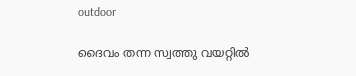outdoor

ദൈവം തന്ന സ്വത്തു വയറ്റിൽ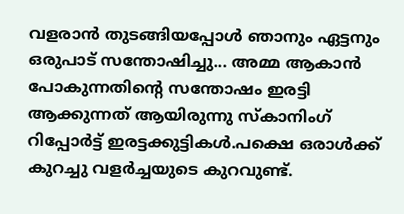വളരാൻ തുടങ്ങിയപ്പോൾ ഞാനും ഏട്ടനും ഒരുപാട് സന്തോഷിച്ചു... അമ്മ ആകാൻ പോകുന്നതിന്റെ സന്തോഷം ഇരട്ടി ആക്കുന്നത് ആയിരുന്നു സ്കാനിംഗ്‌ റിപ്പോർട്ട്‌ ഇരട്ടക്കുട്ടികൾ.പക്ഷെ ഒരാൾക്ക് കുറച്ചു വളർച്ചയുടെ കുറവുണ്ട്.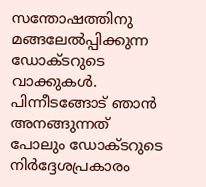സന്തോഷത്തിനു മങ്ങലേൽപ്പിക്കുന്ന ഡോക്ടറുടെ വാക്കുകൾ. പിന്നീടങ്ങോട് ഞാൻ അനങ്ങുന്നത് പോലും ഡോക്ടറുടെ നിർദ്ദേശപ്രകാരം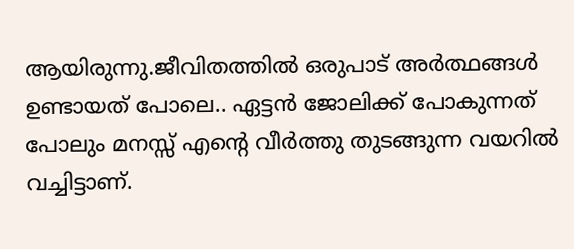ആയിരുന്നു.ജീവിതത്തിൽ ഒരുപാട് അർത്ഥങ്ങൾ ഉണ്ടായത് പോലെ.. ഏട്ടൻ ജോലിക്ക് പോകുന്നത് പോലും മനസ്സ് എന്റെ വീർത്തു തുടങ്ങുന്ന വയറിൽ വച്ചിട്ടാണ്.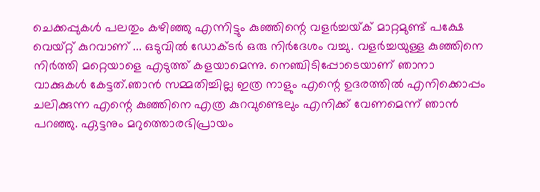ചെക്കപ്പുകൾ പലതും കഴിഞ്ഞു എന്നിട്ടും കുഞ്ഞിന്റെ വളർച്ചയ്‌ക് മാറ്റമുണ്ട് പക്ഷേ വെയ്റ്റ് കുറവാണ് ... ഒടുവിൽ ഡോക്ടർ ഒരു നിർദേശം വച്ചു. വളർച്ചയുള്ള കുഞ്ഞിനെ നിർത്തി മറ്റെയാളെ എടുത്ത്‌ കളയാമെന്നു. നെഞ്ചിടിപ്പോടെയാണ് ഞാനാ വാക്കുകൾ കേട്ടത്.ഞാൻ സമ്മതിച്ചില്ല ഇത്ര നാളും എന്റെ ഉദരത്തിൽ എനിക്കൊപ്പം ചലിക്കുന്ന എന്റെ കുഞ്ഞിനെ എത്ര കുറവുണ്ടെലും എനിക്ക് വേണമെന്ന് ഞാൻ പറഞ്ഞു. ഏട്ടനും മറുത്തൊരഭിപ്രായം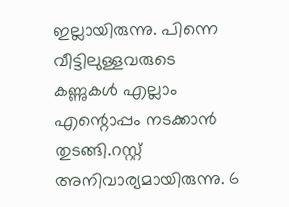ഇല്ലായിരുന്നു. പിന്നെ വീട്ടിലുള്ളവരുടെ കണ്ണുകൾ എല്ലാം എന്റൊപ്പം നടക്കാൻ തുടങ്ങി.റസ്റ്റ്‌ അനിവാര്യമായിരുന്നു. 6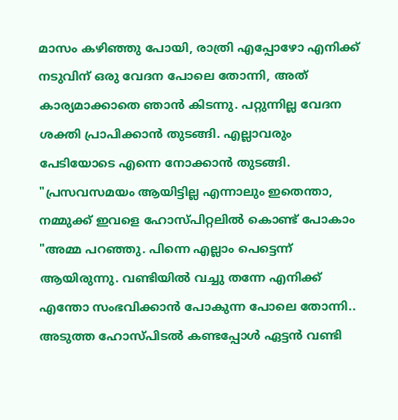മാസം കഴിഞ്ഞു പോയി, രാത്രി എപ്പോഴോ എനിക്ക് നടുവിന് ഒരു വേദന പോലെ തോന്നി, അത് കാര്യമാക്കാതെ ഞാൻ കിടന്നു. പറ്റുന്നില്ല വേദന ശക്തി പ്രാപിക്കാൻ തുടങ്ങി. എല്ലാവരും പേടിയോടെ എന്നെ നോക്കാൻ തുടങ്ങി. "പ്രസവസമയം ആയിട്ടില്ല എന്നാലും ഇതെന്താ, നമ്മുക്ക് ഇവളെ ഹോസ്പിറ്റലിൽ കൊണ്ട് പോകാം "അമ്മ പറഞ്ഞു. പിന്നെ എല്ലാം പെട്ടെന്ന് ആയിരുന്നു. വണ്ടിയിൽ വച്ചു തന്നേ എനിക്ക് എന്തോ സംഭവിക്കാൻ പോകുന്ന പോലെ തോന്നി.. അടുത്ത ഹോസ്പിടൽ കണ്ടപ്പോൾ ഏട്ടൻ വണ്ടി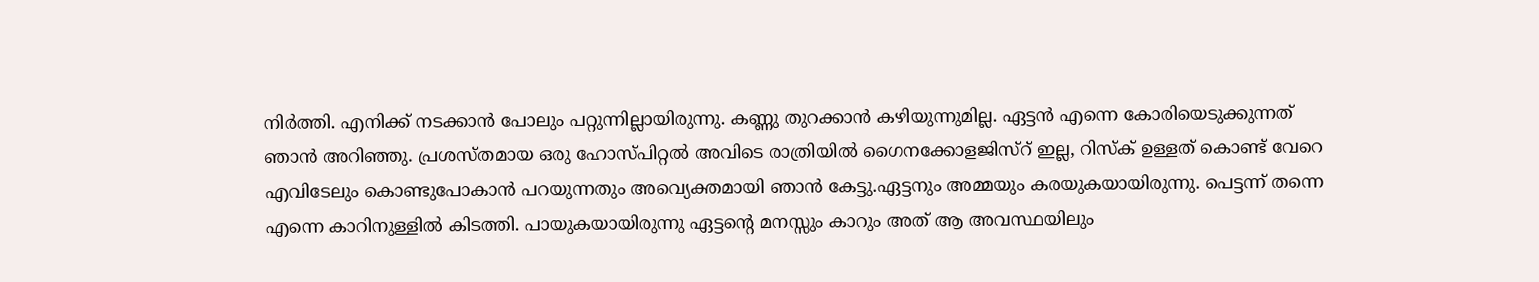നിർത്തി. എനിക്ക് നടക്കാൻ പോലും പറ്റുന്നില്ലായിരുന്നു. കണ്ണു തുറക്കാൻ കഴിയുന്നുമില്ല. ഏട്ടൻ എന്നെ കോരിയെടുക്കുന്നത് ഞാൻ അറിഞ്ഞു. പ്രശസ്തമായ ഒരു ഹോസ്പിറ്റൽ അവിടെ രാത്രിയിൽ ഗൈനക്കോളജിസ്റ് ഇല്ല, റിസ്ക്‌ ഉള്ളത് കൊണ്ട്‌ വേറെ എവിടേലും കൊണ്ടുപോകാൻ പറയുന്നതും അവ്യെക്തമായി ഞാൻ കേട്ടു.ഏട്ടനും അമ്മയും കരയുകയായിരുന്നു. പെട്ടന്ന് തന്നെ എന്നെ കാറിനുള്ളിൽ കിടത്തി. പായുകയായിരുന്നു ഏട്ടന്റെ മനസ്സും കാറും അത്‌ ആ അവസ്ഥയിലും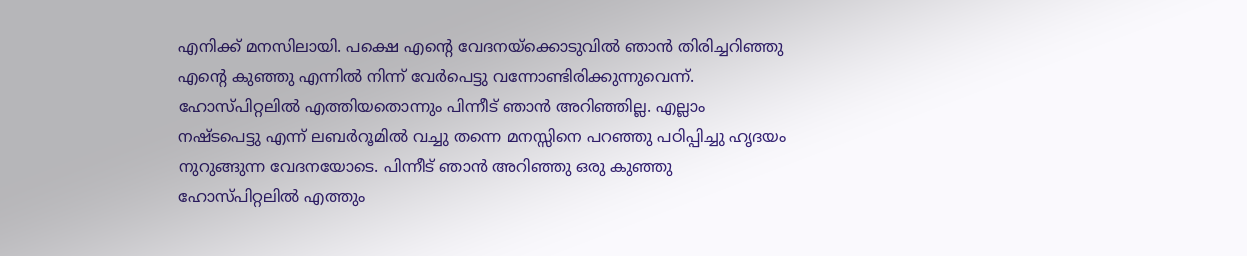എനിക്ക് മനസിലായി. പക്ഷെ എന്റെ വേദനയ്‌ക്കൊടുവിൽ ഞാൻ തിരിച്ചറിഞ്ഞു എന്റെ കുഞ്ഞു എന്നിൽ നിന്ന് വേർപെട്ടു വന്നോണ്ടിരിക്കുന്നുവെന്ന്. ഹോസ്പിറ്റലിൽ എത്തിയതൊന്നും പിന്നീട് ഞാൻ അറിഞ്ഞില്ല. എല്ലാം നഷ്ടപെട്ടു എന്ന് ലബർറൂമിൽ വച്ചു തന്നെ മനസ്സിനെ പറഞ്ഞു പഠിപ്പിച്ചു ഹൃദയം നുറുങ്ങുന്ന വേദനയോടെ. പിന്നീട് ഞാൻ അറിഞ്ഞു ഒരു കുഞ്ഞു ഹോസ്പിറ്റലിൽ എത്തും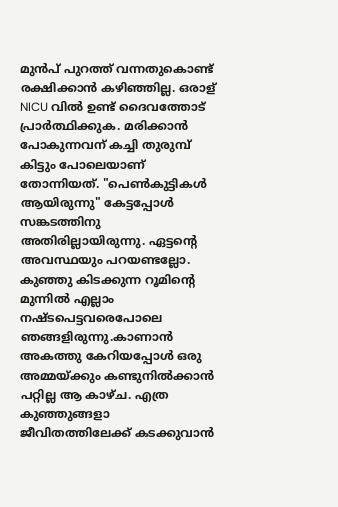മുൻപ് പുറത്ത് വന്നതുകൊണ്ട് രക്ഷിക്കാൻ കഴിഞ്ഞില്ല. ഒരാള് NICU വിൽ ഉണ്ട്‌ ദൈവത്തോട് പ്രാർത്ഥിക്കുക. മരിക്കാൻ പോകുന്നവന് കച്ചി തുരുമ്പ് കിട്ടും പോലെയാണ് തോന്നിയത്. "പെൺകുട്ടികൾ ആയിരുന്നു" കേട്ടപ്പോൾ സങ്കടത്തിനു അതിരില്ലായിരുന്നു. ഏട്ടന്റെ അവസ്ഥയും പറയണ്ടല്ലോ. കുഞ്ഞു കിടക്കുന്ന റൂമിന്റെ മുന്നിൽ എല്ലാം നഷ്ടപെട്ടവരെപോലെ ഞങ്ങളിരുന്നു.കാണാൻ അകത്തു കേറിയപ്പോൾ ഒരു അമ്മയ്ക്കും കണ്ടുനിൽക്കാൻ പറ്റില്ല ആ കാഴ്ച. എത്ര കുഞ്ഞുങ്ങളാ ജീവിതത്തിലേക്ക് കടക്കുവാൻ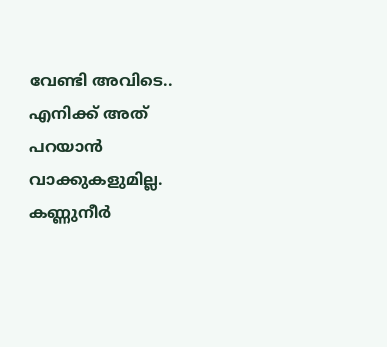വേണ്ടി അവിടെ.. എനിക്ക് അത്‌ പറയാൻ വാക്കുകളുമില്ല. കണ്ണുനീർ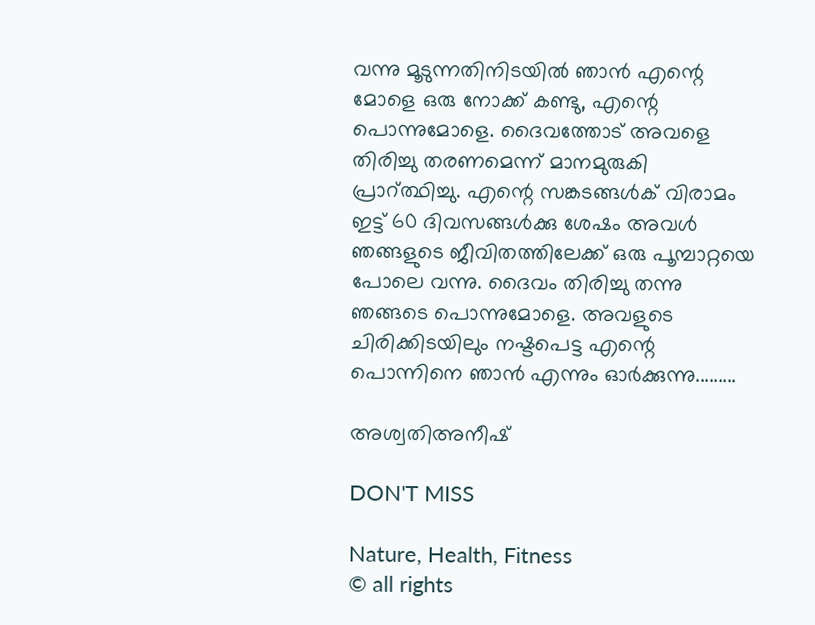വന്നു മൂടുന്നതിനിടയിൽ ഞാൻ എന്റെ മോളെ ഒരു നോക്ക് കണ്ടു, എന്റെ പൊന്നുമോളെ. ദൈവത്തോട് അവളെ തിരിച്ചു തരണമെന്ന് മാനമുരുകി പ്രാറ്ത്ഥിച്ചു. എന്റെ സങ്കടങ്ങൾക് വിരാമം ഇട്ട് 60 ദിവസങ്ങൾക്കു ശേഷം അവൾ ഞങ്ങളുടെ ജീവിതത്തിലേക്ക് ഒരു പൂമ്പാറ്റയെ പോലെ വന്നു. ദൈവം തിരിച്ചു തന്നു ഞങ്ങടെ പൊന്നുമോളെ. അവളുടെ ചിരിക്കിടയിലും നഷ്ടപെട്ട എന്റെ പൊന്നിനെ ഞാൻ എന്നും ഓർക്കുന്നു.........

അശ്വതിഅനീഷ്‌

DON'T MISS

Nature, Health, Fitness
© all rights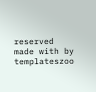reserved
made with by templateszoo